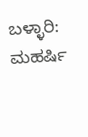ಬಳ್ಳಾರಿ: ಮಹರ್ಷಿ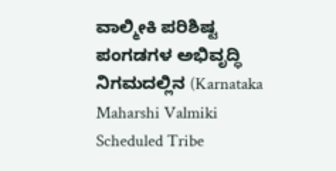ವಾಲ್ಮೀಕಿ ಪರಿಶಿಷ್ಟ ಪಂಗಡಗಳ ಅಭಿವೃದ್ಧಿ ನಿಗಮದಲ್ಲಿನ (Karnataka Maharshi Valmiki Scheduled Tribe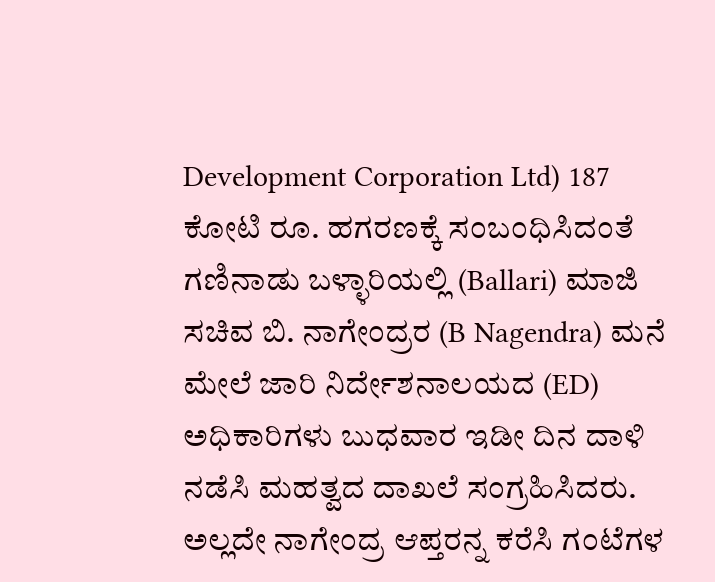Development Corporation Ltd) 187 ಕೋಟಿ ರೂ. ಹಗರಣಕ್ಕೆ ಸಂಬಂಧಿಸಿದಂತೆ ಗಣಿನಾಡು ಬಳ್ಳಾರಿಯಲ್ಲಿ (Ballari) ಮಾಜಿ ಸಚಿವ ಬಿ. ನಾಗೇಂದ್ರರ (B Nagendra) ಮನೆ ಮೇಲೆ ಜಾರಿ ನಿರ್ದೇಶನಾಲಯದ (ED) ಅಧಿಕಾರಿಗಳು ಬುಧವಾರ ಇಡೀ ದಿನ ದಾಳಿ ನಡೆಸಿ ಮಹತ್ವದ ದಾಖಲೆ ಸಂಗ್ರಹಿಸಿದರು. ಅಲ್ಲದೇ ನಾಗೇಂದ್ರ ಆಪ್ತರನ್ನ ಕರೆಸಿ ಗಂಟೆಗಳ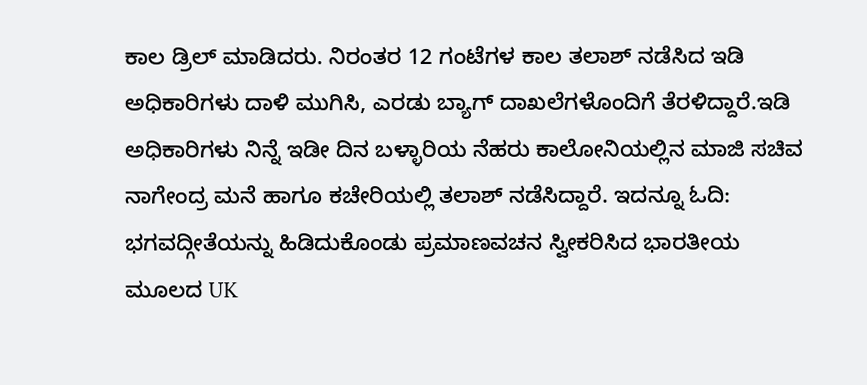ಕಾಲ ಡ್ರಿಲ್ ಮಾಡಿದರು. ನಿರಂತರ 12 ಗಂಟೆಗಳ ಕಾಲ ತಲಾಶ್ ನಡೆಸಿದ ಇಡಿ ಅಧಿಕಾರಿಗಳು ದಾಳಿ ಮುಗಿಸಿ, ಎರಡು ಬ್ಯಾಗ್ ದಾಖಲೆಗಳೊಂದಿಗೆ ತೆರಳಿದ್ದಾರೆ.ಇಡಿ ಅಧಿಕಾರಿಗಳು ನಿನ್ನೆ ಇಡೀ ದಿನ ಬಳ್ಳಾರಿಯ ನೆಹರು ಕಾಲೋನಿಯಲ್ಲಿನ ಮಾಜಿ ಸಚಿವ ನಾಗೇಂದ್ರ ಮನೆ ಹಾಗೂ ಕಚೇರಿಯಲ್ಲಿ ತಲಾಶ್ ನಡೆಸಿದ್ದಾರೆ. ಇದನ್ನೂ ಓದಿ: ಭಗವದ್ಗೀತೆಯನ್ನು ಹಿಡಿದುಕೊಂಡು ಪ್ರಮಾಣವಚನ ಸ್ವೀಕರಿಸಿದ ಭಾರತೀಯ ಮೂಲದ UK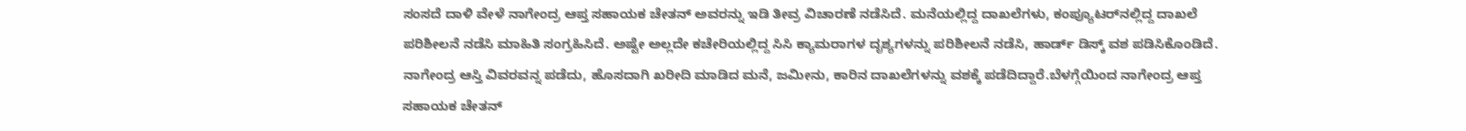ಸಂಸದೆ ದಾಳಿ ವೇಳೆ ನಾಗೇಂದ್ರ ಆಪ್ತ ಸಹಾಯಕ ಚೇತನ್‌ ಅವರನ್ನು ಇಡಿ ತೀವ್ರ ವಿಚಾರಣೆ ನಡೆಸಿದೆ. ಮನೆಯಲ್ಲಿದ್ದ ದಾಖಲೆಗಳು, ಕಂಪ್ಯೂಟರ್‌ನಲ್ಲಿದ್ದ ದಾಖಲೆ ಪರಿಶೀಲನೆ ನಡೆಸಿ ಮಾಹಿತಿ ಸಂಗ್ರಹಿಸಿದೆ. ಅಷ್ಟೇ ಅಲ್ಲದೇ ಕಚೇರಿಯಲ್ಲಿದ್ದ ಸಿಸಿ ಕ್ಯಾಮರಾಗಳ ದೃಶ್ಯಗಳನ್ನು ಪರಿಶೀಲನೆ ನಡೆಸಿ, ಹಾರ್ಡ್‌ ಡಿಸ್ಕ್‌ ವಶ ಪಡಿಸಿಕೊಂಡಿದೆ. ನಾಗೇಂದ್ರ ಆಸ್ತಿ ವಿವರವನ್ನ ಪಡೆದು, ಹೊಸದಾಗಿ ಖರೀದಿ ಮಾಡಿದ ಮನೆ, ಜಮೀನು, ಕಾರಿನ ದಾಖಲೆಗಳನ್ನು ವಶಕ್ಕೆ ಪಡೆದಿದ್ದಾರೆ.ಬೆಳಗ್ಗೆಯಿಂದ ನಾಗೇಂದ್ರ ಆಪ್ತ ಸಹಾಯಕ ಚೇತನ್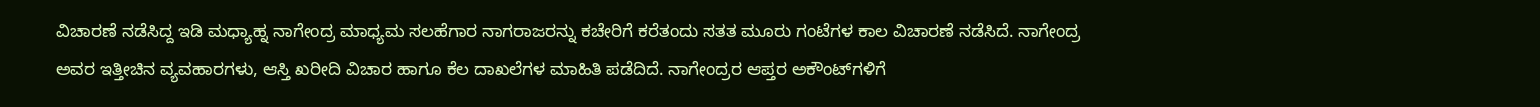ವಿಚಾರಣೆ ನಡೆಸಿದ್ದ ಇಡಿ ಮಧ್ಯಾಹ್ನ ನಾಗೇಂದ್ರ ಮಾಧ್ಯಮ ಸಲಹೆಗಾರ ನಾಗರಾಜರನ್ನು ಕಚೇರಿಗೆ ಕರೆತಂದು ಸತತ ಮೂರು ಗಂಟೆಗಳ ಕಾಲ ವಿಚಾರಣೆ ನಡೆಸಿದೆ. ನಾಗೇಂದ್ರ ಅವರ ಇತ್ತೀಚಿನ ವ್ಯವಹಾರಗಳು, ಆಸ್ತಿ ಖರೀದಿ ವಿಚಾರ ಹಾಗೂ ಕೆಲ ದಾಖಲೆಗಳ ಮಾಹಿತಿ ಪಡೆದಿದೆ. ನಾಗೇಂದ್ರರ ಆಪ್ತರ ಅಕೌಂಟ್‌ಗಳಿಗೆ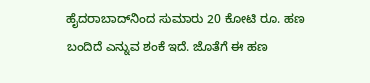ಹೈದರಾಬಾದ್‌ನಿಂದ ಸುಮಾರು 20 ಕೋಟಿ ರೂ. ಹಣ ಬಂದಿದೆ ಎನ್ನುವ ಶಂಕೆ ಇದೆ. ಜೊತೆಗೆ ಈ ಹಣ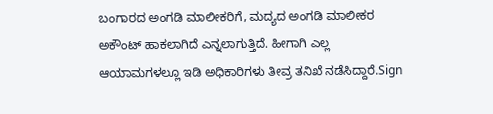ಬಂಗಾರದ ಅಂಗಡಿ ಮಾಲೀಕರಿಗೆ, ಮದ್ಯದ ಅಂಗಡಿ ಮಾಲೀಕರ ಅಕೌಂಟ್ ಹಾಕಲಾಗಿದೆ ಎನ್ನಲಾಗುತ್ತಿದೆ. ಹೀಗಾಗಿ ಎಲ್ಲ ಆಯಾಮಗಳಲ್ಲೂ ಇಡಿ ಅಧಿಕಾರಿಗಳು ತೀವ್ರ ತನಿಖೆ ನಡೆಸಿದ್ದಾರೆ.Sign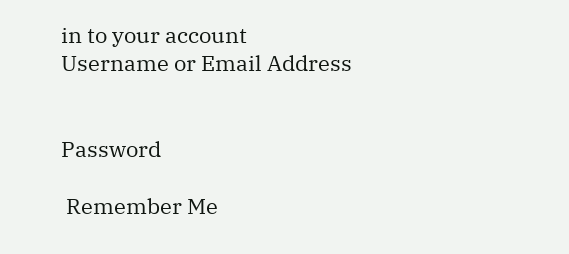in to your account
Username or Email Address


Password

 Remember Me